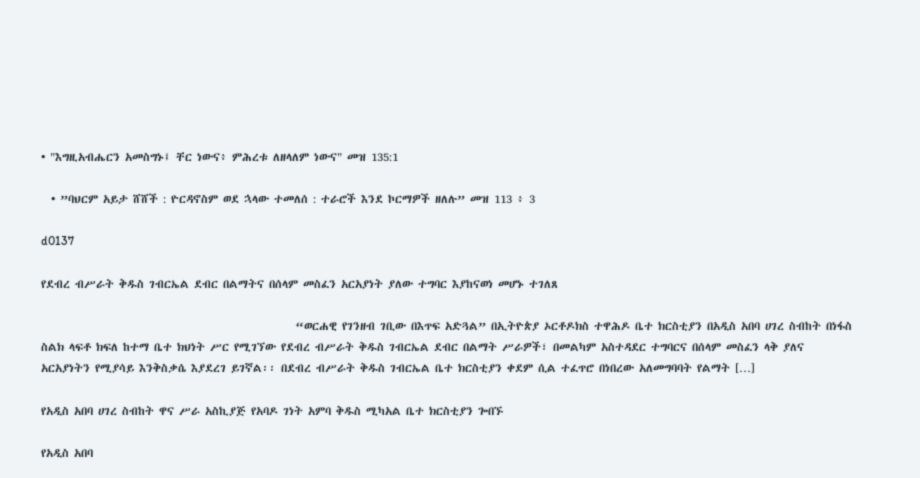• "እግዚአብሔርን አመስግኑ፤ ቸር ነውና፥ ምሕረቱ ለዘላለም ነውና" መዝ 135:1

  • ”ባህርም አይታ ሸሸች : ዮርዳኖስም ወደ ኋላው ተመለሰ : ተራሮች እንደ ኮርማዎች ዘለሉ” መዝ 113 ፥ 3

d0137

የደብረ ብሥራት ቅዱስ ገብርኤል ደብር በልማትና በሰላም መስፈን አርአያነት ያለው ተግባር እያከናወነ መሆኑ ተገለጸ

                                                   “ወርሐዊ የገንዘብ ገቢው በእጥፍ አድጓል” በኢትዮጵያ ኦርቶዶክስ ተዋሕዶ ቤተ ክርስቲያን በአዲስ አበባ ሀገረ ስብከት በነፋስ ስልክ ላፍቶ ክፍለ ከተማ ቤተ ክህነት ሥር የሚገኘው የደብረ ብሥራት ቅዱስ ገብርኤል ደብር በልማት ሥራዎች፣ በመልካም አስተዳደር ተግባርና በሰላም መስፈን ላቅ ያለና አርአያነትን የሚያሳይ እንቅስቃሴ እያደረገ ይገኛል፡፡ በደብረ ብሥራት ቅዱስ ገብርኤል ቤተ ክርስቲያን ቀደም ሲል ተፈጥሮ በነበረው አለመግባባት የልማት […]

የአዲስ አበባ ሀገረ ስብከት ዋና ሥራ አስኪያጅ የአባዶ ገነት አምባ ቅዱስ ሚካአል ቤተ ክርስቲያን ጐበኙ

የአዲስ አበባ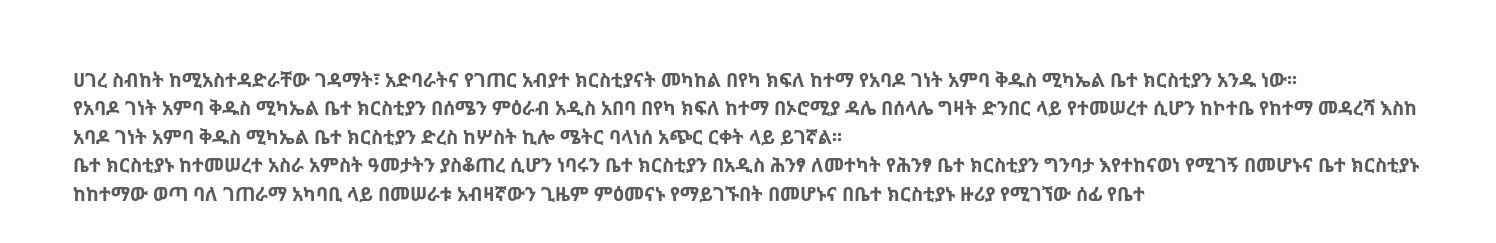ሀገረ ስብከት ከሚአስተዳድራቸው ገዳማት፣ አድባራትና የገጠር አብያተ ክርስቲያናት መካከል በየካ ክፍለ ከተማ የአባዶ ገነት አምባ ቅዱስ ሚካኤል ቤተ ክርስቲያን አንዱ ነው፡፡
የአባዶ ገነት አምባ ቅዱስ ሚካኤል ቤተ ክርስቲያን በሰሜን ምዕራብ አዲስ አበባ በየካ ክፍለ ከተማ በኦሮሚያ ዳሌ በሰላሌ ግዛት ድንበር ላይ የተመሠረተ ሲሆን ከኮተቤ የከተማ መዳረሻ እስከ አባዶ ገነት አምባ ቅዱስ ሚካኤል ቤተ ክርስቲያን ድረስ ከሦስት ኪሎ ሜትር ባላነሰ አጭር ርቀት ላይ ይገኛል፡፡
ቤተ ክርስቲያኑ ከተመሠረተ አስራ አምስት ዓመታትን ያስቆጠረ ሲሆን ነባሩን ቤተ ክርስቲያን በአዲስ ሕንፃ ለመተካት የሕንፃ ቤተ ክርስቲያን ግንባታ እየተከናወነ የሚገኝ በመሆኑና ቤተ ክርስቲያኑ ከከተማው ወጣ ባለ ገጠራማ አካባቢ ላይ በመሠራቱ አብዛኛውን ጊዜም ምዕመናኑ የማይገኙበት በመሆኑና በቤተ ክርስቲያኑ ዙሪያ የሚገኘው ሰፊ የቤተ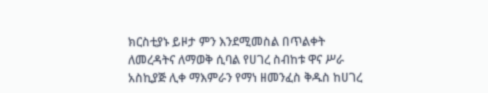ክርስቲያኑ ይዞታ ምን እንደሚመስል በጥልቀት ለመረዳትና ለማወቅ ሲባል የሀገረ ስብከቱ ዋና ሥራ አስኪያጅ ሊቀ ማእምራን የማነ ዘመንፈስ ቅዱስ ከሀገረ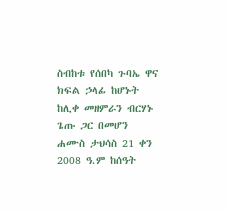ስብከቱ የሰበካ ጉባኤ ዋና ክፍል ኃላፊ ከሆኑት ከሊቀ መዘምራን ብርሃኑ ጌጡ ጋር በመሆን ሐሙስ ታህሳስ 21 ቀን 2008 ዓ.ም ከሰዓት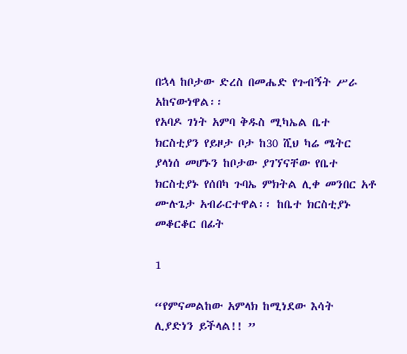በኋላ ከቦታው ድረስ በመሔድ የጉብኝት ሥራ አከናውነዋል፡፡
የአባዶ ገነት አምባ ቅዱስ ሚካኤል ቤተ ክርስቲያን የይዞታ ቦታ ከ30 ሺህ ካሬ ሜትር ያላነሰ መሆኑን ከቦታው ያገኘናቸው የቤተ ክርስቲያኑ የሰበካ ጉባኤ ምክትል ሊቀ መንበር አቶ ሙሉጌታ አብራርተዋል፡፡ ከቤተ ክርስቲያኑ መቆርቆር በፊት

1

“የምናመልከው አምላክ ከሚነደው እሳት ሊያድነን ይችላል!! ”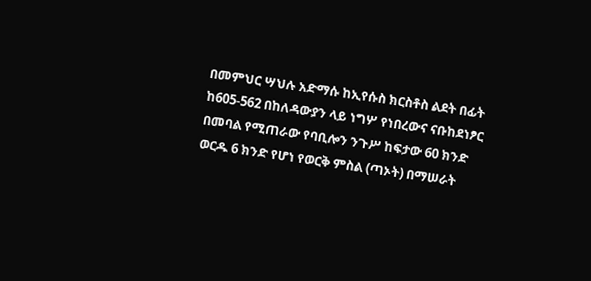በመምህር ሣህሉ አድማሱ ከኢየሱስ ክርስቶስ ልደት በፊት ከ605-562 በከለዳውያን ላይ ነግሦ የነበረውና ናቡከደነፆር በመባል የሚጠራው የባቢሎን ንጉሥ ከፍታው 60 ክንድ ወርዱ 6 ክንድ የሆነ የወርቅ ምስል (ጣኦት) በማሠራት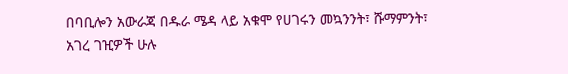በባቢሎን አውራጃ በዱራ ሜዳ ላይ አቁሞ የሀገሩን መኳንንት፣ ሹማምንት፣ አገረ ገዢዎች ሁሉ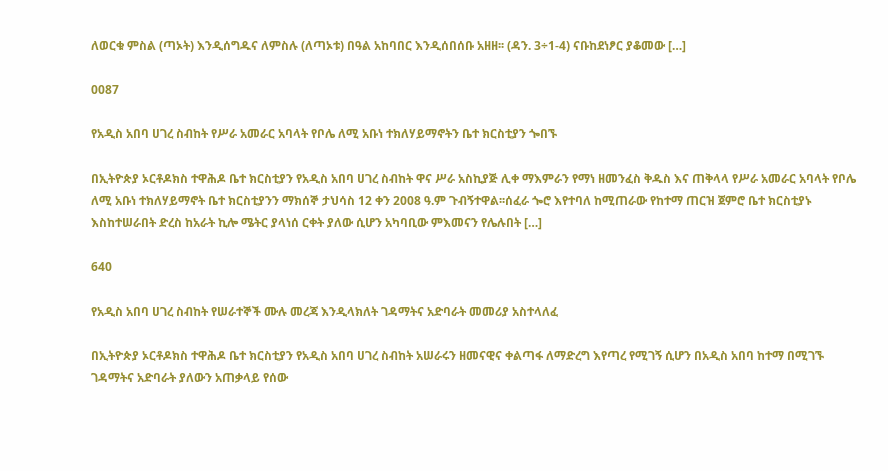ለወርቁ ምስል (ጣኦት) እንዲሰግዱና ለምስሉ (ለጣኦቱ) በዓል አከባበር እንዲሰበሰቡ አዘዘ፡፡ (ዳን. 3÷1-4) ናቡከደነፆር ያቆመው […]

0087

የአዲስ አበባ ሀገረ ስብከት የሥራ አመራር አባላት የቦሌ ለሚ አቡነ ተክለሃይማኖትን ቤተ ክርስቲያን ጐበኙ

በኢትዮጵያ ኦርቶዶክስ ተዋሕዶ ቤተ ክርስቲያን የአዲስ አበባ ሀገረ ስብከት ዋና ሥራ አስኪያጅ ሊቀ ማእምራን የማነ ዘመንፈስ ቅዱስ እና ጠቅላላ የሥራ አመራር አባላት የቦሌ ለሚ አቡነ ተክለሃይማኖት ቤተ ክርስቲያንን ማክሰኞ ታህሳስ 12 ቀን 2008 ዓ.ም ጉብኝተዋል፡፡ሰፈራ ጐሮ እየተባለ ከሚጠራው የከተማ ጠርዝ ጀምሮ ቤተ ክርስቲያኑ እስከተሠራበት ድረስ ከአራት ኪሎ ሜትር ያላነሰ ርቀት ያለው ሲሆን አካባቢው ምእመናን የሌሉበት […]

640

የአዲስ አበባ ሀገረ ስብከት የሠራተኞች ሙሉ መረጃ እንዲላክለት ገዳማትና አድባራት መመሪያ አስተላለፈ

በኢትዮጵያ ኦርቶዶክስ ተዋሕዶ ቤተ ክርስቲያን የአዲስ አበባ ሀገረ ስብከት አሠራሩን ዘመናዊና ቀልጣፋ ለማድረግ እየጣረ የሚገኝ ሲሆን በአዲስ አበባ ከተማ በሚገኙ ገዳማትና አድባራት ያለውን አጠቃላይ የሰው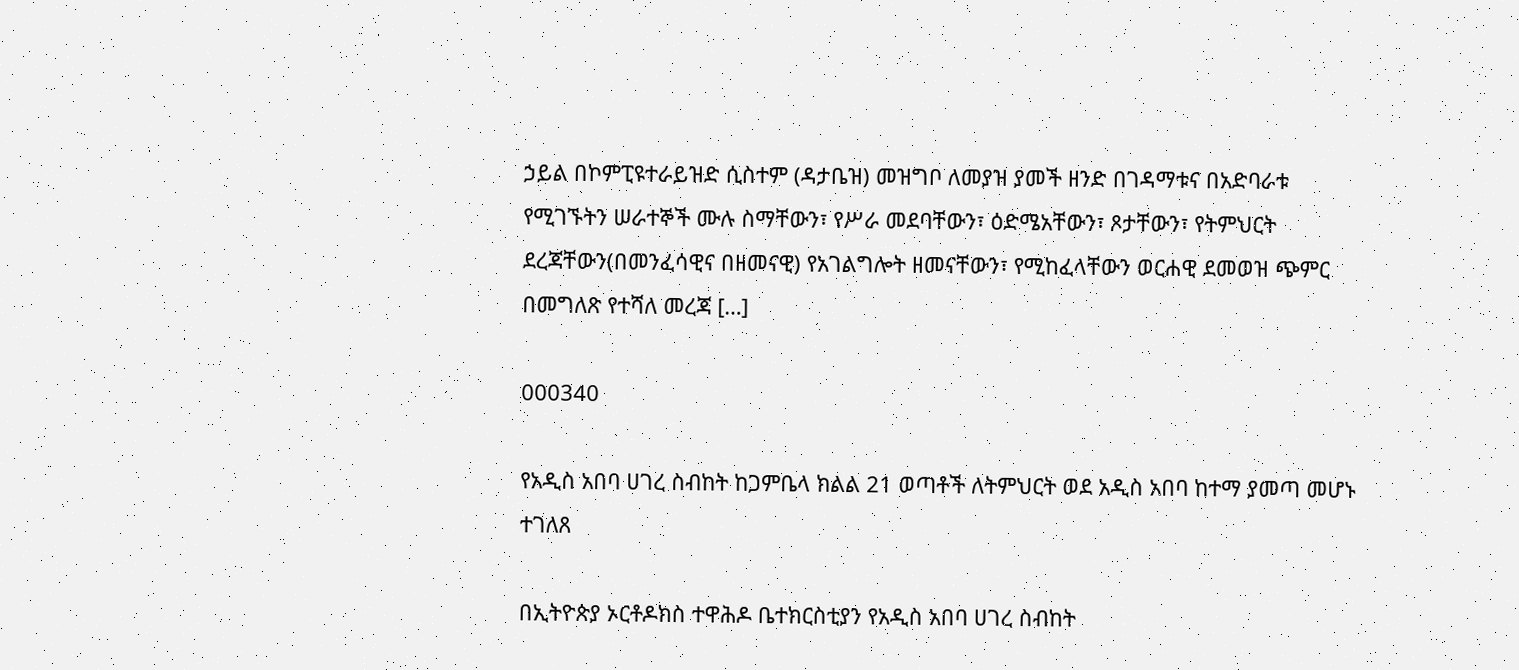ኃይል በኮምፒዩተራይዝድ ሲስተም (ዳታቤዝ) መዝግቦ ለመያዝ ያመች ዘንድ በገዳማቱና በአድባራቱ የሚገኙትን ሠራተኞች ሙሉ ስማቸውን፣ የሥራ መደባቸውን፣ ዕድሜአቸውን፣ ጾታቸውን፣ የትምህርት ደረጃቸውን(በመንፈሳዊና በዘመናዊ) የአገልግሎት ዘመናቸውን፣ የሚከፈላቸውን ወርሐዊ ደመወዝ ጭምር በመግለጽ የተሻለ መረጃ […]

000340

የአዲስ አበባ ሀገረ ስብከት ከጋምቤላ ክልል 21 ወጣቶች ለትምህርት ወደ አዲስ አበባ ከተማ ያመጣ መሆኑ ተገለጸ

በኢትዮጵያ ኦርቶዶክስ ተዋሕዶ ቤተክርስቲያን የአዲስ አበባ ሀገረ ስብከት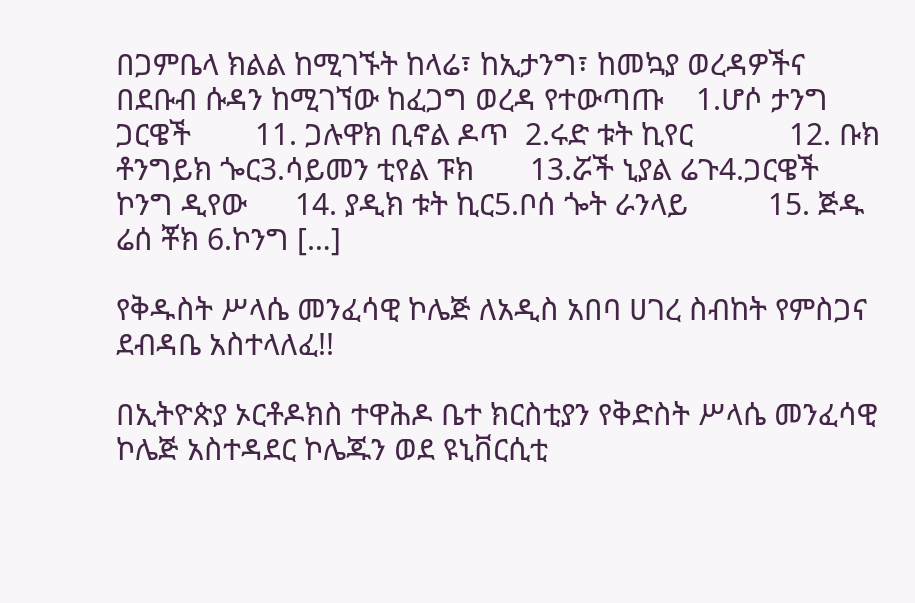በጋምቤላ ክልል ከሚገኙት ከላሬ፣ ከኢታንግ፣ ከመኳያ ወረዳዎችና በደቡብ ሱዳን ከሚገኘው ከፈጋግ ወረዳ የተውጣጡ    1.ሆሶ ታንግ ጋርዌች        11. ጋሉዋክ ቢኖል ዶጥ  2.ሩድ ቱት ኪየር            12. ቡክ ቶንግይክ ጐር3.ሳይመን ቲየል ፑክ       13.ሯች ኒያል ሬጉ4.ጋርዌች ኮንግ ዲየው      14. ያዲክ ቱት ኪር5.ቦሰ ጐት ራንላይ          15. ጅዱ ሬሰ ቾክ 6.ኮንግ […]

የቅዱስት ሥላሴ መንፈሳዊ ኮሌጅ ለአዲስ አበባ ሀገረ ስብከት የምስጋና ደብዳቤ አስተላለፈ!!

በኢትዮጵያ ኦርቶዶክስ ተዋሕዶ ቤተ ክርስቲያን የቅድስት ሥላሴ መንፈሳዊ ኮሌጅ አስተዳደር ኮሌጁን ወደ ዩኒቨርሲቲ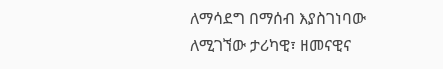ለማሳደግ በማሰብ እያስገነባው ለሚገኘው ታሪካዊ፣ ዘመናዊና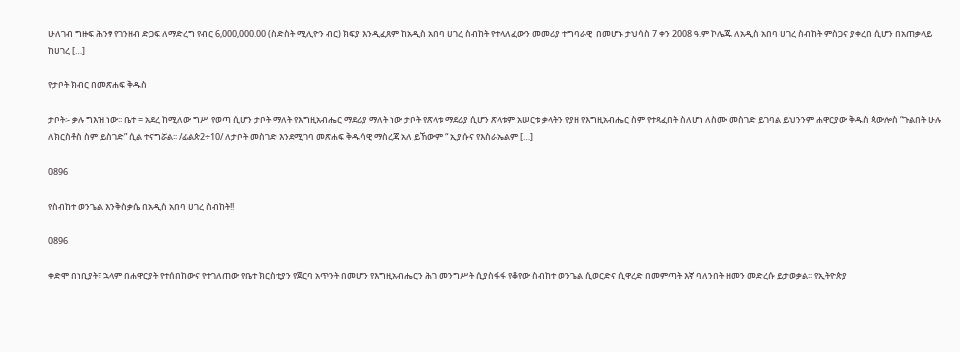ሁለገብ ግዙፍ ሕንፃ የገንዘብ ድጋፍ ለማድረግ የብር 6,000,000.00 (ስድስት ሚሊዮን ብር) ክፍያ እንዲፈጸም ከአዲስ አበባ ሀገረ ስብከት የተላለፈውን መመሪያ ተግባራዊ  በመሆኑ ታህሳስ 7 ቀን 2008 ዓ.ም ኮሌጁ ለአዲስ አበባ ሀገረ ስብከት ምስጋና ያቀረበ ሲሆን በአጠቃላይ ከሀገረ […]

የታቦት ክብር በመጽሐፍ ቅዱስ

ታቦት፡- ቃሉ ግእዝ ነው፡፡ ቤተ = አደረ ከሚለው ግሥ የወጣ ሲሆን ታቦት ማለት የእግዚአብሔር ማደሪያ ማለት ነው ታቦት የጽላቱ ማደሪያ ሲሆን ጽላቱም አሠርቱ ቃላትን የያዘ የእግዚአብሔር ስም የተጻፈበት ስለሆነ ለስሙ መስገድ ይገባል ይህንንም ሐዋርያው ቅዱስ ጳውሎስ “ጉልበት ሁሉ ለክርስቶስ ስም ይስገድ” ሲል ተናግሯል፡፡ /ፊልጵ2÷10/ ለታቦት መስገድ እንደሚገባ መጽሐፍ ቅዱሳዊ ማስረጃ አለ ይኸውም “ ኢያሱና የእስራኤልም […]

0896

የስብከተ ወንጌል እንቅስቃሴ በአዲስ አበባ ሀገረ ስብከት!!

0896

ቀድሞ በነቢያት፣ ኋላም በሐዋርያት የተሰበከውና የተገለጠው የቤተ ክርስቲያን የጀርባ አጥንት በመሆን የእግዚአብሔርን ሕገ መንግሥት ሲያስፋፋ የቆየው ስብከተ ወንጌል ሲወርድና ሲዋረድ በመምጣት እኛ ባለንበት ዘመን መድረሱ ይታወቃል፡፡ የኢትዮጵያ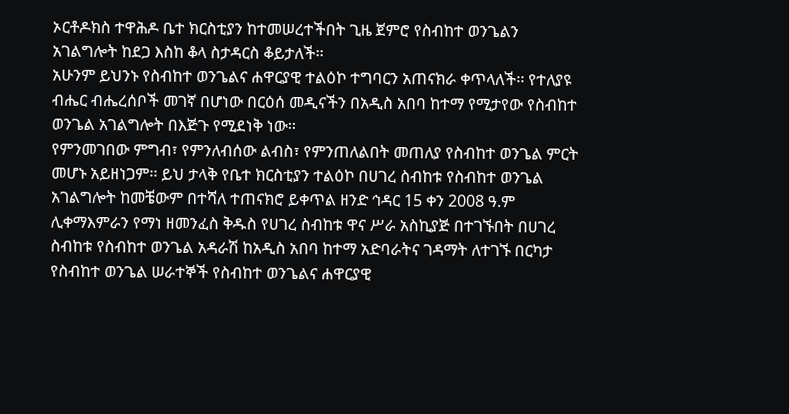ኦርቶዶክስ ተዋሕዶ ቤተ ክርስቲያን ከተመሠረተችበት ጊዜ ጀምሮ የስብከተ ወንጌልን አገልግሎት ከደጋ እስከ ቆላ ስታዳርስ ቆይታለች፡፡
አሁንም ይህንኑ የስብከተ ወንጌልና ሐዋርያዊ ተልዕኮ ተግባርን አጠናክራ ቀጥላለች፡፡ የተለያዩ ብሔር ብሔረሰቦች መገኛ በሆነው በርዕሰ መዲናችን በአዲስ አበባ ከተማ የሚታየው የስብከተ ወንጌል አገልግሎት በእጅጉ የሚደነቅ ነው፡፡
የምንመገበው ምግብ፣ የምንለብሰው ልብስ፣ የምንጠለልበት መጠለያ የስብከተ ወንጌል ምርት መሆኑ አይዘነጋም፡፡ ይህ ታላቅ የቤተ ክርስቲያን ተልዕኮ በሀገረ ስብከቱ የስብከተ ወንጌል አገልግሎት ከመቼውም በተሻለ ተጠናክሮ ይቀጥል ዘንድ ኅዳር 15 ቀን 2008 ዓ.ም ሊቀማእምራን የማነ ዘመንፈስ ቅዱስ የሀገረ ስብከቱ ዋና ሥራ አስኪያጅ በተገኙበት በሀገረ ስብከቱ የስብከተ ወንጌል አዳራሽ ከአዲስ አበባ ከተማ አድባራትና ገዳማት ለተገኙ በርካታ የስብከተ ወንጌል ሠራተኞች የስብከተ ወንጌልና ሐዋርያዊ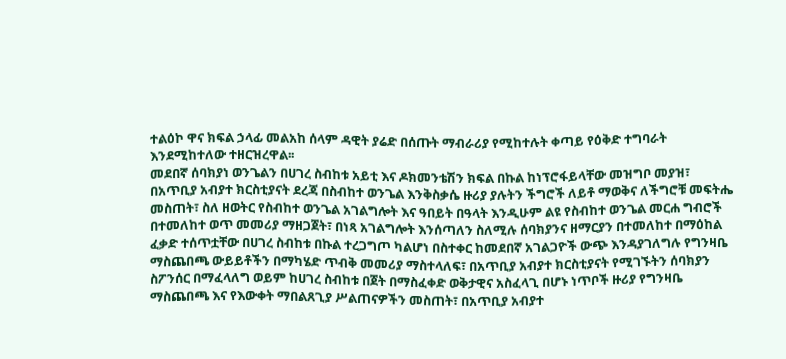ተልዕኮ ዋና ክፍል ኃላፊ መልአከ ሰላም ዳዊት ያሬድ በሰጡት ማብራሪያ የሚከተሉት ቀጣይ የዕቅድ ተግባራት እንደሚከተለው ተዘርዝረዋል፡፡
መደበኛ ሰባክያነ ወንጌልን በሀገረ ስብከቱ አይቲ እና ዶክመንቴሽን ክፍል በኩል ከነፕሮፋይላቸው መዝግቦ መያዝ፣ በአጥቢያ አብያተ ክርስቲያናት ደረጃ በስብከተ ወንጌል እንቅስቃሴ ዙሪያ ያሉትን ችግሮች ለይቶ ማወቅና ለችግሮቹ መፍትሔ መስጠት፣ ስለ ዘወትር የስብከተ ወንጌል አገልግሎት እና ዓበይት በዓላት እንዲሁም ልዩ የስብከተ ወንጌል መርሐ ግብሮች በተመለከተ ወጥ መመሪያ ማዘጋጀት፣ በነጻ አገልግሎት እንሰጣለን ስለሚሉ ሰባክያንና ዘማርያን በተመለከተ በማዕከል ፈቃድ ተሰጥቷቸው በሀገረ ስብከቱ በኩል ተረጋግጦ ካልሆነ በስተቀር ከመደበኛ አገልጋዮች ውጭ እንዳያገለግሉ የግንዛቤ ማስጨበጫ ውይይቶችን በማካሄድ ጥብቅ መመሪያ ማስተላለፍ፣ በአጥቢያ አብያተ ክርስቲያናት የሚገኙትን ሰባክያን ስፖንሰር በማፈላለግ ወይም ከሀገረ ስብከቱ በጀት በማስፈቀድ ወቅታዊና አስፈላጊ በሆኑ ነጥቦች ዙሪያ የግንዛቤ ማስጨበጫ እና የእውቀት ማበልጸጊያ ሥልጠናዎችን መስጠት፣ በአጥቢያ አብያተ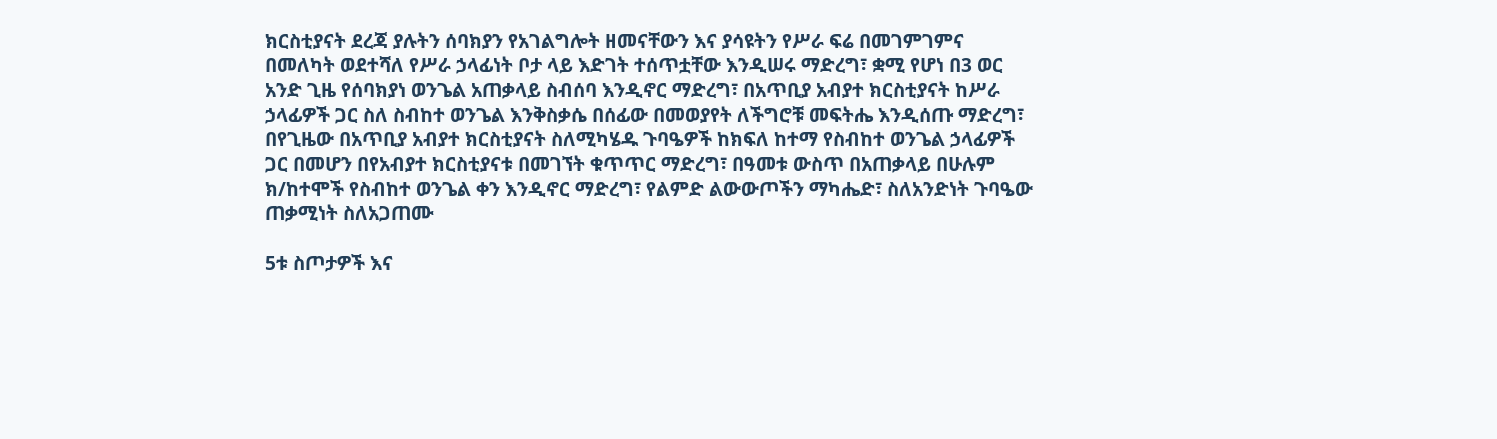ክርስቲያናት ደረጃ ያሉትን ሰባክያን የአገልግሎት ዘመናቸውን እና ያሳዩትን የሥራ ፍሬ በመገምገምና በመለካት ወደተሻለ የሥራ ኃላፊነት ቦታ ላይ እድገት ተሰጥቷቸው እንዲሠሩ ማድረግ፣ ቋሚ የሆነ በ3 ወር አንድ ጊዜ የሰባክያነ ወንጌል አጠቃላይ ስብሰባ እንዲኖር ማድረግ፣ በአጥቢያ አብያተ ክርስቲያናት ከሥራ ኃላፊዎች ጋር ስለ ስብከተ ወንጌል እንቅስቃሴ በሰፊው በመወያየት ለችግሮቹ መፍትሔ እንዲሰጡ ማድረግ፣ በየጊዜው በአጥቢያ አብያተ ክርስቲያናት ስለሚካሄዱ ጉባዔዎች ከክፍለ ከተማ የስብከተ ወንጌል ኃላፊዎች ጋር በመሆን በየአብያተ ክርስቲያናቱ በመገኘት ቁጥጥር ማድረግ፣ በዓመቱ ውስጥ በአጠቃላይ በሁሉም ክ/ከተሞች የስብከተ ወንጌል ቀን እንዲኖር ማድረግ፣ የልምድ ልውውጦችን ማካሔድ፣ ስለአንድነት ጉባዔው ጠቃሚነት ስለአጋጠሙ

5ቱ ስጦታዎች እና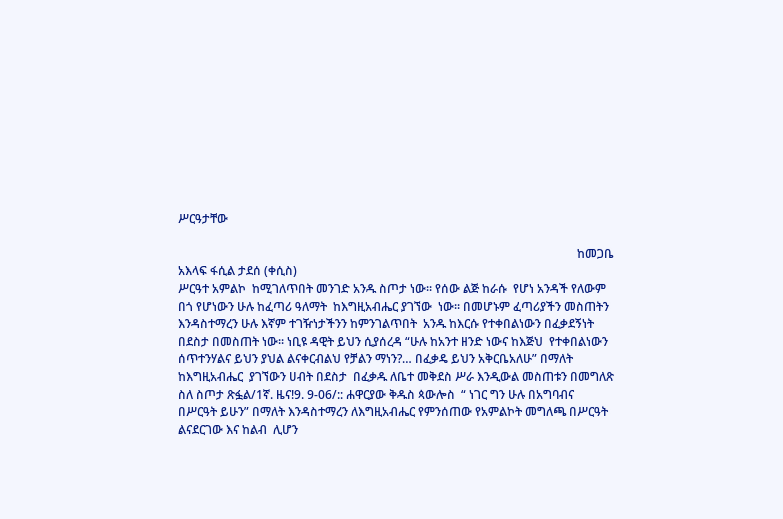ሥርዓታቸው

                                                                                                                                     ከመጋቤ አእላፍ ፋሲል ታደሰ (ቀሲስ)
ሥርዓተ አምልኮ  ከሚገለጥበት መንገድ አንዱ ስጦታ ነው፡፡ የሰው ልጅ ከራሱ  የሆነ አንዳች የለውም  በጎ የሆነውን ሁሉ ከፈጣሪ ዓለማት  ከእግዚአብሔር ያገኘው  ነው፡፡ በመሆኑም ፈጣሪያችን መስጠትን  እንዳስተማረን ሁሉ እኛም ተገዥነታችንን ከምንገልጥበት  አንዱ ከእርሱ የተቀበልነውን በፈቃደኝነት በደስታ በመስጠት ነው፡፡ ነቢዩ ዳዊት ይህን ሲያሰረዳ “ሁሉ ከአንተ ዘንድ ነውና ከእጅህ  የተቀበልነውን ሰጥተንሃልና ይህን ያህል ልናቀርብልህ የቻልን ማነን?… በፈቃዴ ይህን አቅርቤአለሁ” በማለት ከእግዚአብሔር  ያገኘውን ሀብት በደስታ  በፈቃዱ ለቤተ መቅደስ ሥራ እንዲውል መስጠቱን በመግለጽ ስለ ስጦታ ጽፏል/1ኛ. ዜና!9. 9-06/:: ሐዋርያው ቅዱስ ጳውሎስ  “ ነገር ግን ሁሉ በአግባብና በሥርዓት ይሁን” በማለት እንዳስተማረን ለእግዚአብሔር የምንሰጠው የአምልኮት መግለጫ በሥርዓት ልናደርገው እና ከልብ  ሊሆን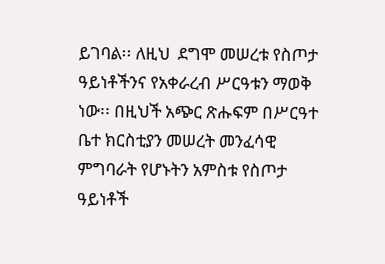ይገባል፡፡ ለዚህ  ደግሞ መሠረቱ የስጦታ ዓይነቶችንና የአቀራረብ ሥርዓቱን ማወቅ ነው፡፡ በዚህች አጭር ጽሑፍም በሥርዓተ ቤተ ክርስቲያን መሠረት መንፈሳዊ ምግባራት የሆኑትን አምስቱ የስጦታ ዓይነቶች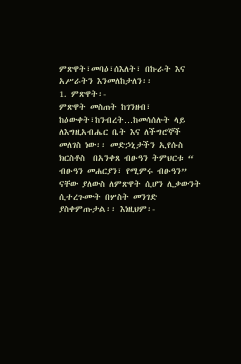ምጽዋት፣መባዕ፣ሰእለት፣ በኩራት እና አሥራትን እንመለከታለን፡፡
1. ምጽዋት፡-
ምጽዋት መስጠት ከገንዘብ፣ ከዕውቀት፣ከንብረት…ከመሳሰሉት ላይ ለእግዚአብሔር ቤት እና ለችግሮኞች መለገስ ነው፡፡ መድኃኒታችን ኢየሱስ ክርስቶስ  በአንቀጸ ብፁዓን ትምህርቱ “ ብፁዓን መሐርያን፣ የሚምሩ ብፁዓን” ናቸው ያለውስ ለምጽዋት ሲሆን ሊቃውንት ሲተረጉሙት በሦስት መንገድ ያስቀምጡታል፡፡ እነዚህም፡-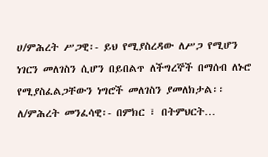ሀ/ምሕረት ሥጋዊ፡- ይህ የሚያስረዳው ለሥጋ የሚሆን ነገርን መለገስን ሲሆን በይበልጥ ለችግረኞች በማሰብ ለኑሮ የሚያስፈልጋቸውን ነግሮች መለገስን ያመለክታል፡፡
ለ/ምሕረት መንፈሳዊ፡- በምክር ፣ በትምህርት…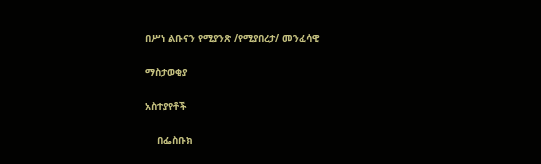በሥነ ልቡናን የሚያንጽ /የሚያበረታ/ መንፈሳዊ

ማስታወቂያ

አስተያየቶች

    በፌስቡክ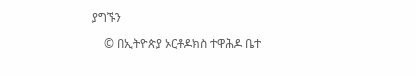ያግኙን

    © በኢትዮጵያ ኦርቶዶክስ ተዋሕዶ ቤተ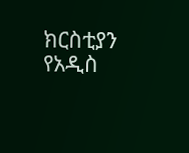ክርስቲያን የአዲስ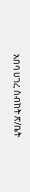አበባ ሀገረ ስብከት ጽ/ቤት